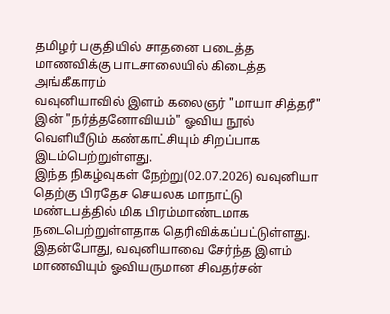தமிழர் பகுதியில் சாதனை படைத்த மாணவிக்கு பாடசாலையில் கிடைத்த அங்கீகாரம்
வவுனியாவில் இளம் கலைஞர் "மாயா சித்தரீ" இன் "நர்த்தனோவியம்" ஓவிய நூல் வெளியீடும் கண்காட்சியும் சிறப்பாக இடம்பெற்றுள்ளது.
இந்த நிகழ்வுகள் நேற்று(02.07.2026) வவுனியா தெற்கு பிரதேச செயலக மாநாட்டு மண்டபத்தில் மிக பிரம்மாண்டமாக நடைபெற்றுள்ளதாக தெரிவிக்கப்பட்டுள்ளது.
இதன்போது, வவுனியாவை சேர்ந்த இளம் மாணவியும் ஓவியருமான சிவதர்சன்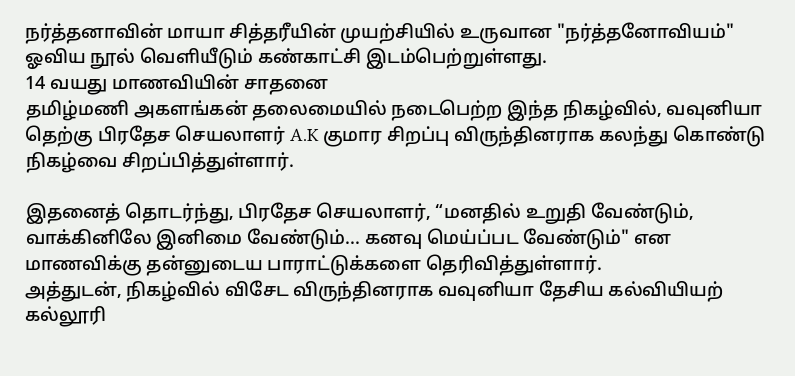நர்த்தனாவின் மாயா சித்தரீயின் முயற்சியில் உருவான "நர்த்தனோவியம்" ஓவிய நூல் வெளியீடும் கண்காட்சி இடம்பெற்றுள்ளது.
14 வயது மாணவியின் சாதனை
தமிழ்மணி அகளங்கன் தலைமையில் நடைபெற்ற இந்த நிகழ்வில், வவுனியா தெற்கு பிரதேச செயலாளர் A.K குமார சிறப்பு விருந்தினராக கலந்து கொண்டு நிகழ்வை சிறப்பித்துள்ளார்.

இதனைத் தொடர்ந்து, பிரதேச செயலாளர், “மனதில் உறுதி வேண்டும், வாக்கினிலே இனிமை வேண்டும்... கனவு மெய்ப்பட வேண்டும்" என மாணவிக்கு தன்னுடைய பாராட்டுக்களை தெரிவித்துள்ளார்.
அத்துடன், நிகழ்வில் விசேட விருந்தினராக வவுனியா தேசிய கல்வியியற் கல்லூரி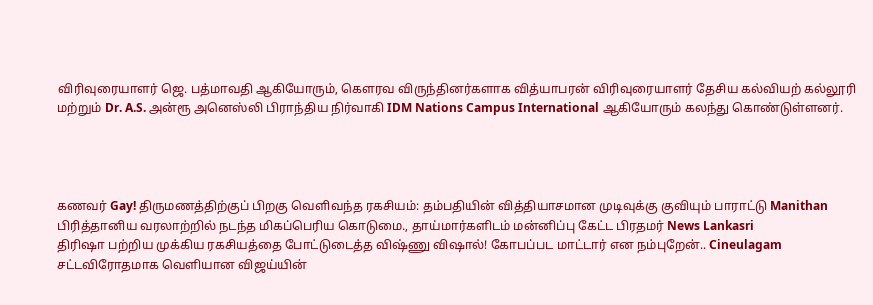விரிவுரையாளர் ஜெ. பத்மாவதி ஆகியோரும், கௌரவ விருந்தினர்களாக வித்யாபரன் விரிவுரையாளர் தேசிய கல்வியற் கல்லூரி மற்றும் Dr. A.S. அன்ரூ அனெஸ்லி பிராந்திய நிர்வாகி IDM Nations Campus International ஆகியோரும் கலந்து கொண்டுள்ளனர்.




கணவர் Gay! திருமணத்திற்குப் பிறகு வெளிவந்த ரகசியம்: தம்பதியின் வித்தியாசமான முடிவுக்கு குவியும் பாராட்டு Manithan
பிரித்தானிய வரலாற்றில் நடந்த மிகப்பெரிய கொடுமை., தாய்மார்களிடம் மன்னிப்பு கேட்ட பிரதமர் News Lankasri
திரிஷா பற்றிய முக்கிய ரகசியத்தை போட்டுடைத்த விஷ்ணு விஷால்! கோபப்பட மாட்டார் என நம்புறேன்.. Cineulagam
சட்டவிரோதமாக வெளியான விஜய்யின்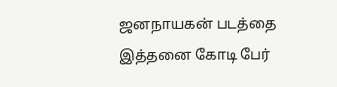ஜனநாயகன் படத்தை இத்தனை கோடி பேர்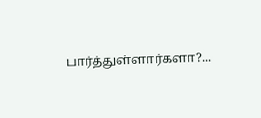பார்த்துள்ளார்களா?...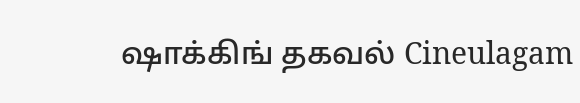ஷாக்கிங் தகவல் Cineulagam